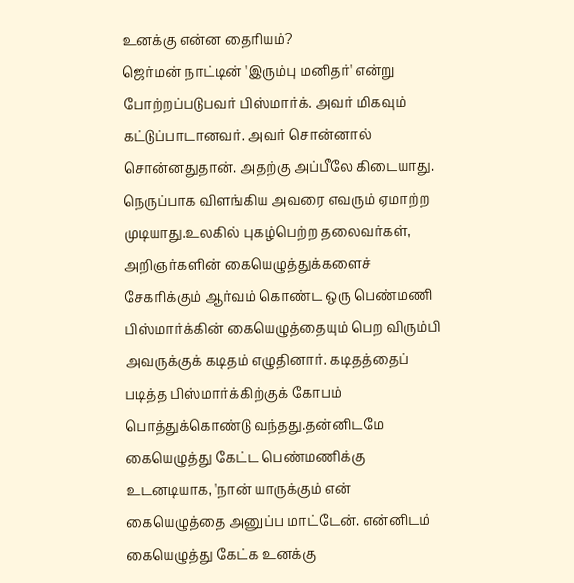உனக்கு என்ன தைரியம்?
ஜெர்மன் நாட்டின் 'இரும்பு மனிதர்' என்று போற்றப்படுபவர் பிஸ்மார்க். அவர் மிகவும் கட்டுப்பாடானவர். அவர் சொன்னால் சொன்னதுதான். அதற்கு அப்பீலே கிடையாது. நெருப்பாக விளங்கிய அவரை எவரும் ஏமாற்ற முடியாது.உலகில் புகழ்பெற்ற தலைவர்கள், அறிஞர்களின் கையெழுத்துக்களைச் சேகரிக்கும் ஆர்வம் கொண்ட ஒரு பெண்மணி பிஸ்மார்க்கின் கையெழுத்தையும் பெற விரும்பி அவருக்குக் கடிதம் எழுதினார். கடிதத்தைப் படித்த பிஸ்மார்க்கிற்குக் கோபம் பொத்துக்கொண்டு வந்தது.தன்னிடமே கையெழுத்து கேட்ட பெண்மணிக்கு உடனடியாக, 'நான் யாருக்கும் என் கையெழுத்தை அனுப்ப மாட்டேன். என்னிடம் கையெழுத்து கேட்க உனக்கு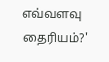எவ்வளவு தைரியம்?'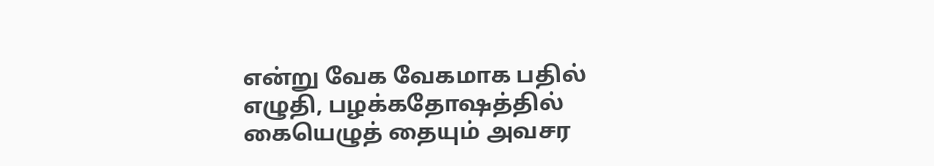என்று வேக வேகமாக பதில் எழுதி, பழக்கதோஷத்தில் கையெழுத் தையும் அவசர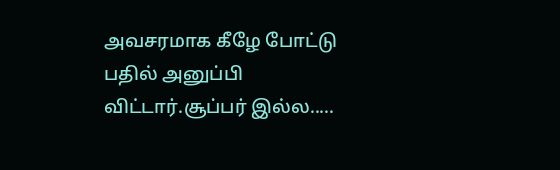அவசரமாக கீழே போட்டு பதில் அனுப்பி விட்டார்.சூப்பர் இல்ல.....